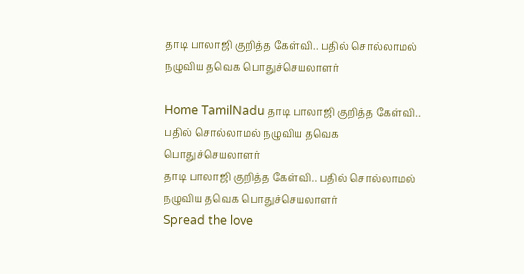தாடி பாலாஜி குறித்த கேள்வி.. பதில் சொல்லாமல் நழுவிய தவெக பொதுச்செயலாளர்

Home TamilNadu தாடி பாலாஜி குறித்த கேள்வி.. பதில் சொல்லாமல் நழுவிய தவெக பொதுச்செயலாளர்
தாடி பாலாஜி குறித்த கேள்வி.. பதில் சொல்லாமல் நழுவிய தவெக பொதுச்செயலாளர்
Spread the love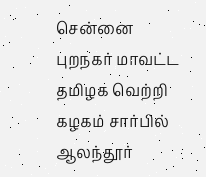சென்னை புறநகர் மாவட்ட தமிழக வெற்றி கழகம் சார்பில் ஆலந்தூர்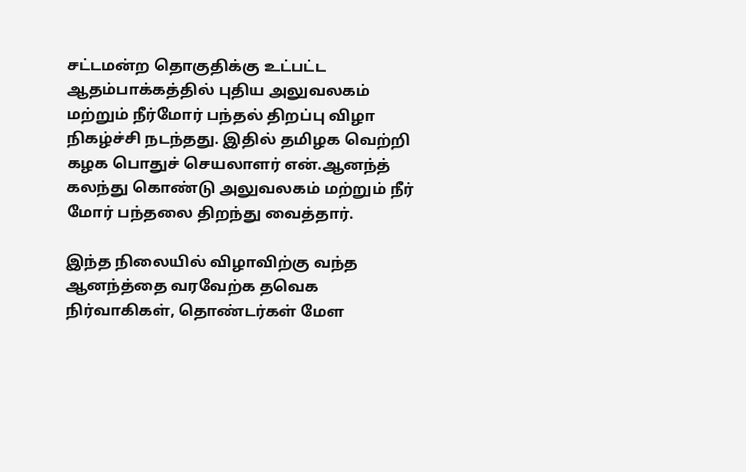சட்டமன்ற தொகுதிக்கு உட்பட்ட ஆதம்பாக்கத்தில் புதிய அலுவலகம் மற்றும் நீர்மோர் பந்தல் திறப்பு விழா நிகழ்ச்சி நடந்தது. இதில் தமிழக வெற்றி கழக பொதுச் செயலாளர் என்.ஆனந்த்  கலந்து கொண்டு அலுவலகம் மற்றும் நீர் மோர் பந்தலை திறந்து வைத்தார்.

இந்த நிலையில் விழாவிற்கு வந்த ஆனந்த்தை வரவேற்க தவெக நிர்வாகிகள், தொண்டர்கள் மேள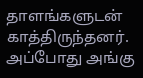தாளங்களுடன்  காத்திருந்தனர்.  அப்போது அங்கு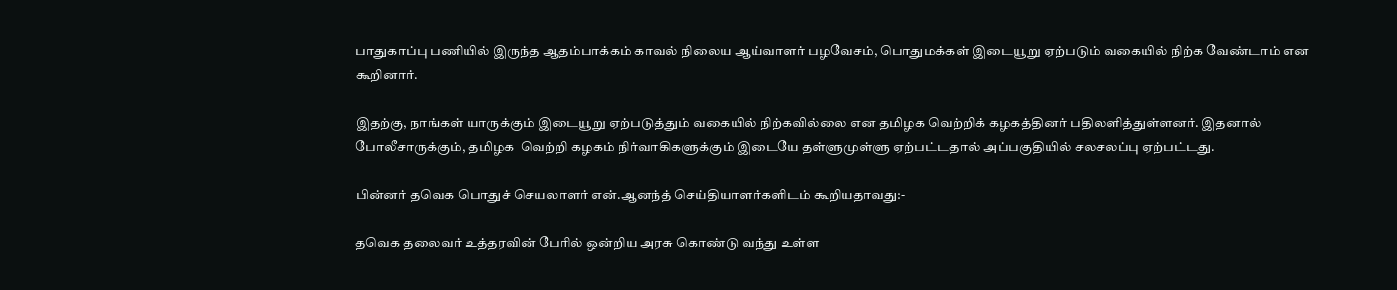பாதுகாப்பு பணியில் இருந்த ஆதம்பாக்கம் காவல் நிலைய ஆய்வாளர் பழவேசம், பொதுமக்கள் இடையூறு ஏற்படும் வகையில் நிற்க வேண்டாம் என கூறினார்.

இதற்கு, நாங்கள் யாருக்கும் இடையூறு ஏற்படுத்தும் வகையில் நிற்கவில்லை என தமிழக வெற்றிக் கழகத்தினர் பதிலளித்துள்ளனர். இதனால் போலீசாருக்கும், தமிழக  வெற்றி கழகம் நிர்வாகிகளுக்கும் இடையே தள்ளுமுள்ளு ஏற்பட்டதால் அப்பகுதியில் சலசலப்பு ஏற்பட்டது.

பின்னர் தவெக பொதுச் செயலாளர் என்.ஆனந்த் செய்தியாளர்களிடம் கூறியதாவது:-

தவெக தலைவர் உத்தரவின் பேரில் ஒன்றிய அரசு கொண்டு வந்து உள்ள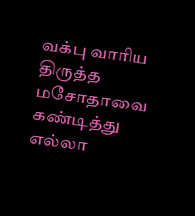வக்பு வாரிய திருத்த மசோதாவை கண்டித்து எல்லா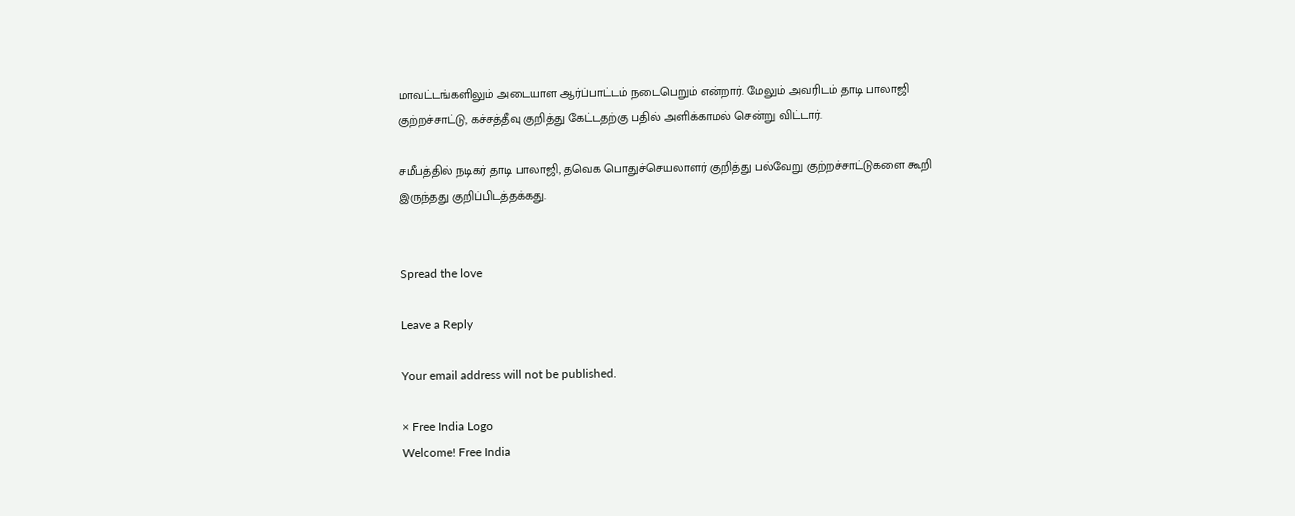மாவட்டங்களிலும் அடையாள ஆர்ப்பாட்டம் நடைபெறும் என்றார். மேலும் அவரிடம் தாடி பாலாஜி குற்றச்சாட்டு, கச்சத்தீவு குறித்து கேட்டதற்கு பதில் அளிக்காமல் சென்று விட்டார்.

சமீபத்தில் நடிகர் தாடி பாலாஜி, தவெக பொதுச்செயலாளர் குறித்து பல்வேறு குற்றச்சாட்டுகளை கூறி இருந்தது குறிப்பிடத்தக்கது.


Spread the love

Leave a Reply

Your email address will not be published.

× Free India Logo
Welcome! Free India